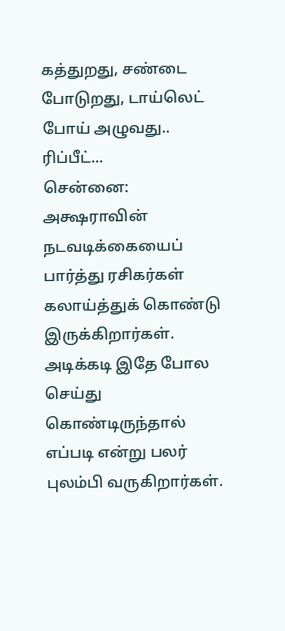கத்துறது, சண்டை போடுறது, டாய்லெட் போய் அழுவது.. ரிப்பீட்...
சென்னை: அக்ஷராவின் நடவடிக்கையைப் பார்த்து ரசிகர்கள் கலாய்த்துக் கொண்டு இருக்கிறார்கள்.
அடிக்கடி இதே போல செய்து கொண்டிருந்தால் எப்படி என்று பலர் புலம்பி வருகிறார்கள்.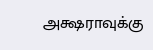அக்ஷராவுக்கு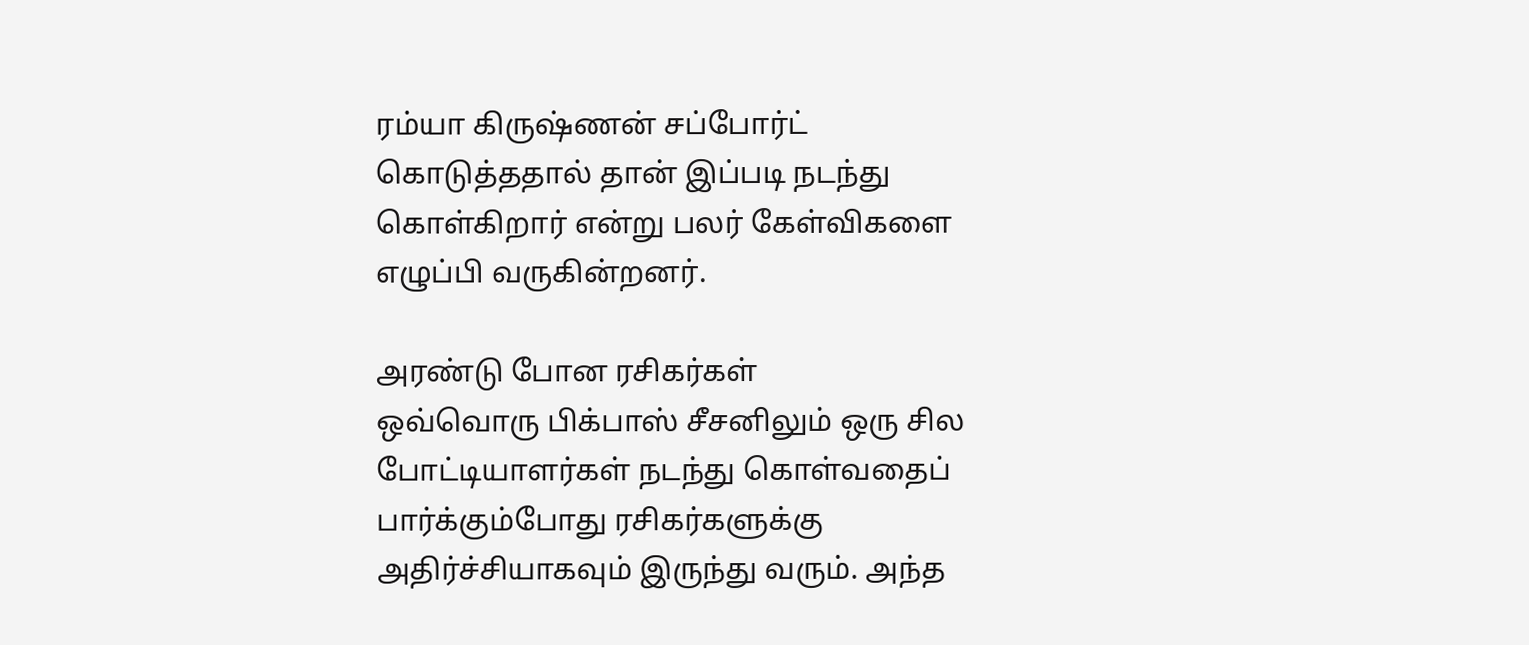ரம்யா கிருஷ்ணன் சப்போர்ட் கொடுத்ததால் தான் இப்படி நடந்து கொள்கிறார் என்று பலர் கேள்விகளை எழுப்பி வருகின்றனர்.

அரண்டு போன ரசிகர்கள்
ஒவ்வொரு பிக்பாஸ் சீசனிலும் ஒரு சில போட்டியாளர்கள் நடந்து கொள்வதைப் பார்க்கும்போது ரசிகர்களுக்கு அதிர்ச்சியாகவும் இருந்து வரும். அந்த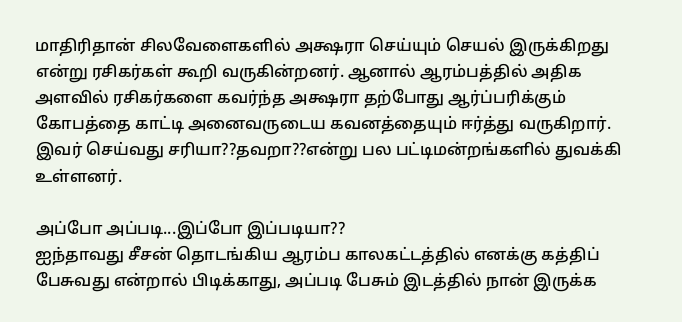மாதிரிதான் சிலவேளைகளில் அக்ஷரா செய்யும் செயல் இருக்கிறது என்று ரசிகர்கள் கூறி வருகின்றனர். ஆனால் ஆரம்பத்தில் அதிக அளவில் ரசிகர்களை கவர்ந்த அக்ஷரா தற்போது ஆர்ப்பரிக்கும் கோபத்தை காட்டி அனைவருடைய கவனத்தையும் ஈர்த்து வருகிறார். இவர் செய்வது சரியா??தவறா??என்று பல பட்டிமன்றங்களில் துவக்கி உள்ளனர்.

அப்போ அப்படி...இப்போ இப்படியா??
ஐந்தாவது சீசன் தொடங்கிய ஆரம்ப காலகட்டத்தில் எனக்கு கத்திப் பேசுவது என்றால் பிடிக்காது, அப்படி பேசும் இடத்தில் நான் இருக்க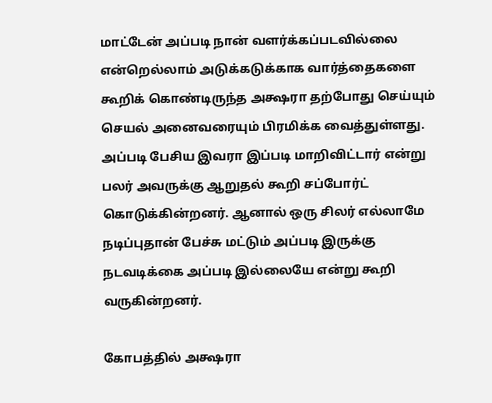மாட்டேன் அப்படி நான் வளர்க்கப்படவில்லை என்றெல்லாம் அடுக்கடுக்காக வார்த்தைகளை கூறிக் கொண்டிருந்த அக்ஷரா தற்போது செய்யும் செயல் அனைவரையும் பிரமிக்க வைத்துள்ளது. அப்படி பேசிய இவரா இப்படி மாறிவிட்டார் என்று பலர் அவருக்கு ஆறுதல் கூறி சப்போர்ட் கொடுக்கின்றனர். ஆனால் ஒரு சிலர் எல்லாமே நடிப்புதான் பேச்சு மட்டும் அப்படி இருக்கு நடவடிக்கை அப்படி இல்லையே என்று கூறி வருகின்றனர்.

கோபத்தில் அக்ஷரா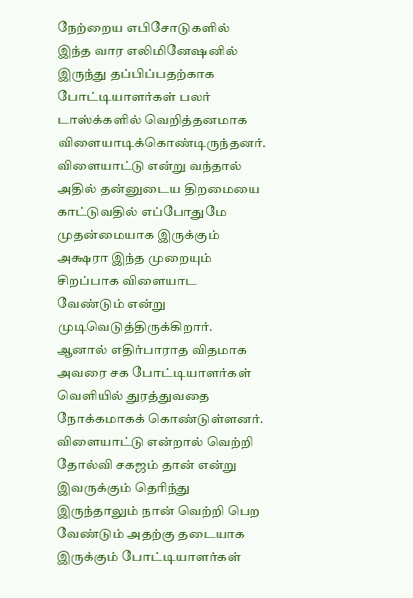நேற்றைய எபிசோடுகளில் இந்த வார எலிமினேஷனில் இருந்து தப்பிப்பதற்காக போட்டியாளர்கள் பலர் டாஸ்க்களில் வெறித்தனமாக விளையாடிக்கொண்டிருந்தனர். விளையாட்டு என்று வந்தால் அதில் தன்னுடைய திறமையை காட்டுவதில் எப்போதுமே முதன்மையாக இருக்கும் அக்ஷரா இந்த முறையும் சிறப்பாக விளையாட வேண்டும் என்று முடிவெடுத்திருக்கிறார். ஆனால் எதிர்பாராத விதமாக அவரை சக போட்டியாளர்கள் வெளியில் துரத்துவதை நோக்கமாகக் கொண்டுள்ளனர். விளையாட்டு என்றால் வெற்றி தோல்வி சகஜம் தான் என்று இவருக்கும் தெரிந்து இருந்தாலும் நான் வெற்றி பெற வேண்டும் அதற்கு தடையாக இருக்கும் போட்டியாளர்கள்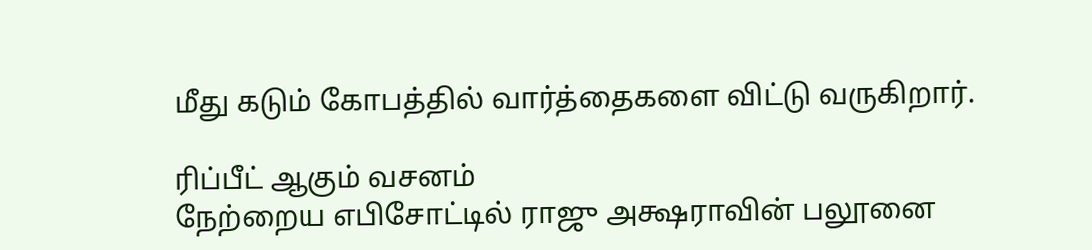மீது கடும் கோபத்தில் வார்த்தைகளை விட்டு வருகிறார்.

ரிப்பீட் ஆகும் வசனம்
நேற்றைய எபிசோட்டில் ராஜு அக்ஷராவின் பலூனை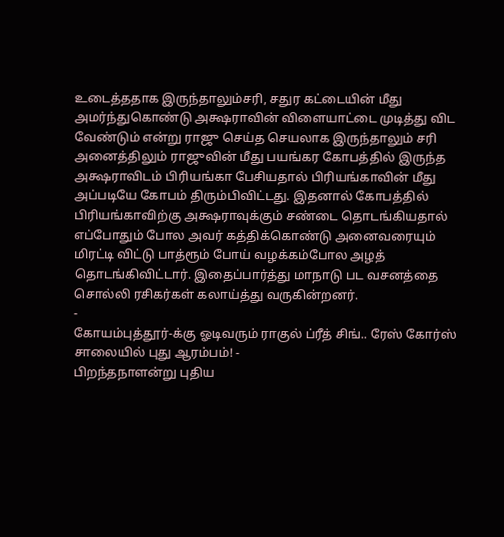உடைத்ததாக இருந்தாலும்சரி, சதுர கட்டையின் மீது அமர்ந்துகொண்டு அக்ஷராவின் விளையாட்டை முடித்து விட வேண்டும் என்று ராஜு செய்த செயலாக இருந்தாலும் சரி அனைத்திலும் ராஜுவின் மீது பயங்கர கோபத்தில் இருந்த அக்ஷராவிடம் பிரியங்கா பேசியதால் பிரியங்காவின் மீது அப்படியே கோபம் திரும்பிவிட்டது. இதனால் கோபத்தில் பிரியங்காவிற்கு அக்ஷராவுக்கும் சண்டை தொடங்கியதால் எப்போதும் போல அவர் கத்திக்கொண்டு அனைவரையும் மிரட்டி விட்டு பாத்ரூம் போய் வழக்கம்போல அழத் தொடங்கிவிட்டார். இதைப்பார்த்து மாநாடு பட வசனத்தை சொல்லி ரசிகர்கள் கலாய்த்து வருகின்றனர்.
-
கோயம்புத்தூர்-க்கு ஓடிவரும் ராகுல் ப்ரீத் சிங்.. ரேஸ் கோர்ஸ் சாலையில் புது ஆரம்பம்! -
பிறந்தநாளன்று புதிய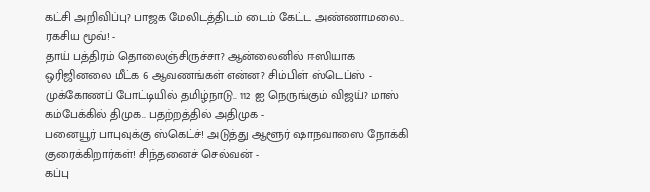கட்சி அறிவிப்பு? பாஜக மேலிடத்திடம் டைம் கேட்ட அண்ணாமலை.. ரகசிய மூவ்! -
தாய் பத்திரம் தொலைஞ்சிருச்சா? ஆன்லைனில் ஈஸியாக ஒரிஜினலை மீட்க 6 ஆவணங்கள் என்ன? சிம்பிள் ஸ்டெப்ஸ் -
முக்கோணப் போட்டியில் தமிழ்நாடு.. 112 ஐ நெருங்கும் விஜய்? மாஸ் கம்பேக்கில் திமுக.. பதற்றத்தில் அதிமுக -
பனையூர் பாபுவுக்கு ஸ்கெட்ச்! அடுத்து ஆளூர் ஷாநவாஸை நோக்கி குரைக்கிறார்கள்! சிந்தனைச் செல்வன் -
கப்பு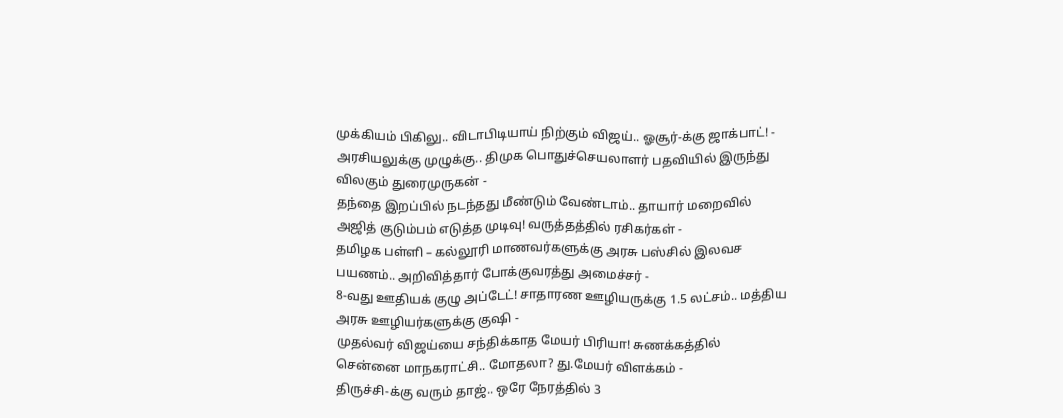முக்கியம் பிகிலு.. விடாபிடியாய் நிற்கும் விஜய்.. ஓசூர்-க்கு ஜாக்பாட்! -
அரசியலுக்கு முழுக்கு.. திமுக பொதுச்செயலாளர் பதவியில் இருந்து விலகும் துரைமுருகன் -
தந்தை இறப்பில் நடந்தது மீண்டும் வேண்டாம்.. தாயார் மறைவில் அஜித் குடும்பம் எடுத்த முடிவு! வருத்தத்தில் ரசிகர்கள் -
தமிழக பள்ளி – கல்லூரி மாணவர்களுக்கு அரசு பஸ்சில் இலவச பயணம்.. அறிவித்தார் போக்குவரத்து அமைச்சர் -
8-வது ஊதியக் குழு அப்டேட்! சாதாரண ஊழியருக்கு 1.5 லட்சம்.. மத்திய அரசு ஊழியர்களுக்கு குஷி -
முதல்வர் விஜய்யை சந்திக்காத மேயர் பிரியா! சுணக்கத்தில் சென்னை மாநகராட்சி.. மோதலா? து.மேயர் விளக்கம் -
திருச்சி-க்கு வரும் தாஜ்.. ஒரே நேரத்தில் 3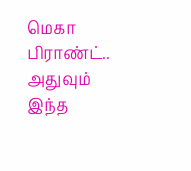மெகா பிராண்ட்.. அதுவும் இந்த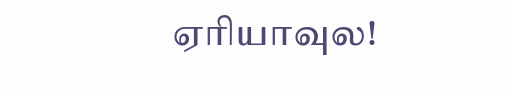ஏரியாவுல!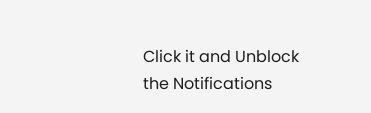Click it and Unblock the Notifications